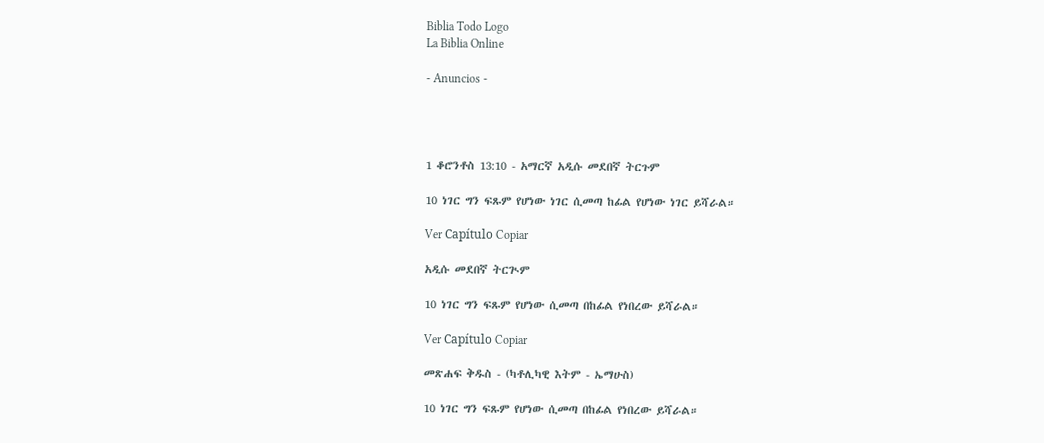Biblia Todo Logo
La Biblia Online

- Anuncios -




1 ቆሮንቶስ 13:10 - አማርኛ አዲሱ መደበኛ ትርጉም

10 ነገር ግን ፍጹም የሆነው ነገር ሲመጣ ከፊል የሆነው ነገር ይሻራል።

Ver Capítulo Copiar

አዲሱ መደበኛ ትርጒም

10 ነገር ግን ፍጹም የሆነው ሲመጣ በከፊል የነበረው ይሻራል።

Ver Capítulo Copiar

መጽሐፍ ቅዱስ - (ካቶሊካዊ እትም - ኤማሁስ)

10 ነገር ግን ፍጹም የሆነው ሲመጣ በከፊል የነበረው ይሻራል።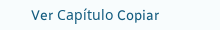Ver Capítulo Copiar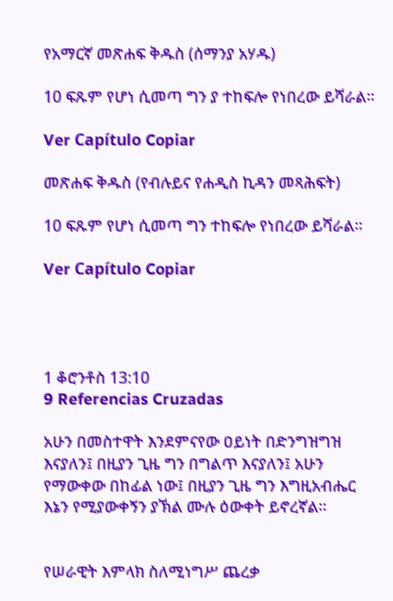የአማርኛ መጽሐፍ ቅዱስ (ሰማንያ አሃዱ)

10 ፍጹም የሆነ ሲመጣ ግን ያ ተከፍሎ የነበረው ይሻራል።

Ver Capítulo Copiar

መጽሐፍ ቅዱስ (የብሉይና የሐዲስ ኪዳን መጻሕፍት)

10 ፍጹም የሆነ ሲመጣ ግን ተከፍሎ የነበረው ይሻራል።

Ver Capítulo Copiar




1 ቆሮንቶስ 13:10
9 Referencias Cruzadas

አሁን በመስተዋት እንደምናየው ዐይነት በድንግዝግዝ እናያለን፤ በዚያን ጊዜ ግን በግልጥ እናያለን፤ አሁን የማውቀው በከፊል ነው፤ በዚያን ጊዜ ግን እግዚአብሔር እኔን የሚያውቀኝን ያኽል ሙሉ ዕውቀት ይኖረኛል።


የሠራዊት እምላክ ስለሚነግሥ ጨረቃ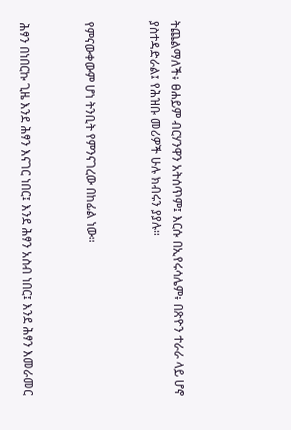ትጨልማለች፥ ፀሐይም ብርሃንዋን አትሰጥም፤ እርሱ በኢየሩሳሌም፥ በጽዮን ተራራ ላይ ሆኖ ያስተዳድራል፤ የሕዝቡ መሪዎች ሁሉ ክብሩን ያያሉ።


የምናውቀውም ሆነ ትንቢት የምንናገረው በከፊል ነው።


ሕፃን በነበርኩ ጊዜ እንደ ሕፃን እናገር ነበር፤ እንደ ሕፃን አስብ ነበር፤ እንደ ሕፃን እመራመር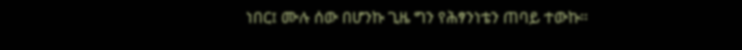ነበር፤ ሙሉ ሰው በሆንኩ ጊዜ ግን የሕፃንነቴን ጠባይ ተውኩ።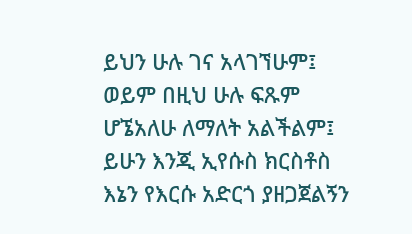ይህን ሁሉ ገና አላገኘሁም፤ ወይም በዚህ ሁሉ ፍጹም ሆኜአለሁ ለማለት አልችልም፤ ይሁን እንጂ ኢየሱስ ክርስቶስ እኔን የእርሱ አድርጎ ያዘጋጀልኝን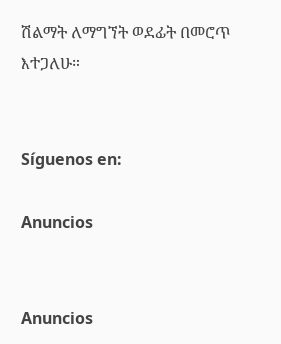ሽልማት ለማግኘት ወደፊት በመሮጥ እተጋለሁ።


Síguenos en:

Anuncios


Anuncios